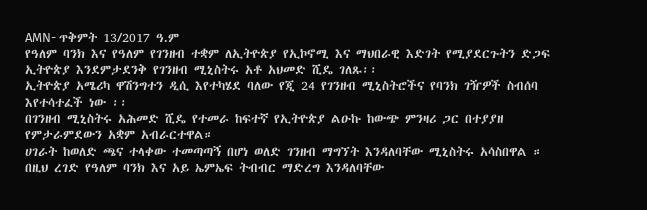AMN- ጥቅምት 13/2017 ዓ.ም
የዓለም ባንክ እና የዓለም የገንዘብ ተቋም ለኢትዮጵያ የኢኮኖሚ እና ማህበራዊ እድገት የሚያደርጉትን ድጋፍ ኢትዮጵያ እንደምታደንቅ የገንዘብ ሚኒስትሩ አቶ አህመድ ሺዴ ገለጹ፡፡
ኢትዮጵያ አሜሪካ ዋሽንግተን ዲሲ እየተካሄደ ባለው የጂ 24 የገንዘብ ሚኒስትሮችና የባንክ ገዥዎች ስብሰባ እየተሳተፈች ነው ፡፡
በገንዘብ ሚኒስትሩ አሕመድ ሺዴ የተመራ ከፍተኛ የኢትዮጵያ ልዑኩ ከውጭ ምንዛሪ ጋር በተያያዘ የምታራምደውን አቋም አብራርተዋል።
ሀገራት ከወለድ ጫና ተላቀው ተመጣጣኝ በሆነ ወለድ ገንዘብ ማግኘት እንዳለባቸው ሚኒስትሩ አሳስበዋል ።
በዚህ ረገድ የዓለም ባንክ እና አይ ኤምኤፍ ትብብር ማድረግ እንዳለባቸው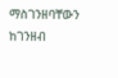ማስገንዘባቸውን ከገንዘብ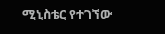ሚኒስቴር የተገኘው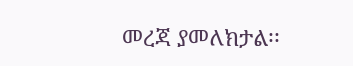መረጃ ያመለክታል፡፡